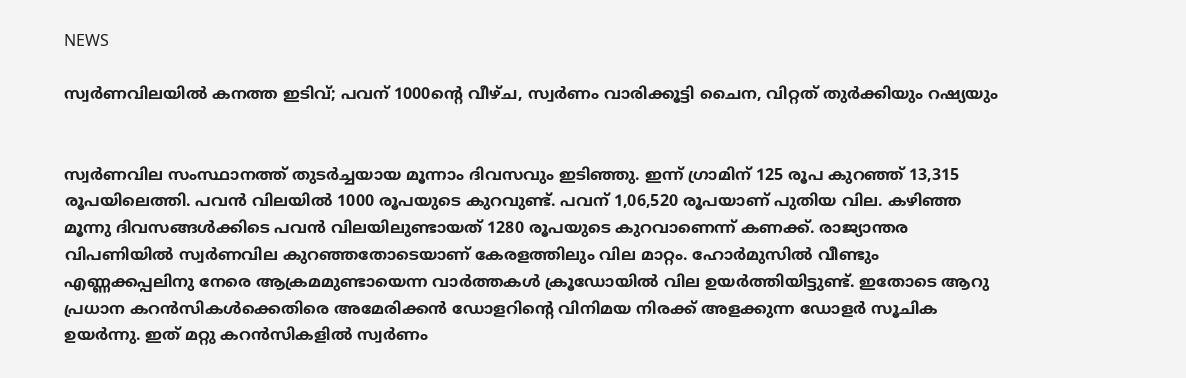NEWS

സ്വർണവിലയിൽ കനത്ത ഇടിവ്; പവന് 1000ന്റെ വീഴ്ച, സ്വർണം വാരിക്കൂട്ടി ചൈന, വിറ്റത് തുർക്കിയും റഷ്യയും


സ്വർണവില സംസ്ഥാനത്ത് തുടർച്ചയായ മൂന്നാം ദിവസവും ഇടിഞ്ഞു. ഇന്ന് ഗ്രാമിന് 125 രൂപ കുറഞ്ഞ് 13,315 രൂപയിലെത്തി. പവൻ വിലയിൽ 1000 രൂപയുടെ കുറവുണ്ട്. പവന് 1,06,520 രൂപയാണ് പുതിയ വില. കഴിഞ്ഞ മൂന്നു ദിവസങ്ങൾക്കിടെ പവൻ വിലയിലുണ്ടായത് 1280 രൂപയുടെ കുറവാണെന്ന് കണക്ക്. രാജ്യാന്തര വിപണിയിൽ സ്വർണവില കു‍റഞ്ഞതോടെയാണ് കേരളത്തിലും വില മാറ്റം. ഹോർമുസിൽ വീണ്ടും എണ്ണക്കപ്പലിനു നേരെ ആക്രമമുണ്ടായെന്ന വാർത്തകൾ ക്രൂഡോയിൽ വില ഉയർത്തിയിട്ടുണ്ട്. ഇതോടെ ആറു പ്രധാന കറൻസികൾക്കെതിരെ അമേരിക്കൻ ഡോളറിന്റെ വിനിമയ നിരക്ക് അളക്കുന്ന ഡോളർ സൂചിക ഉയർന്നു. ഇത് മറ്റു കറൻസികളിൽ സ്വർണം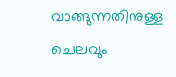വാങ്ങുന്നതിനുള്ള ചെലവും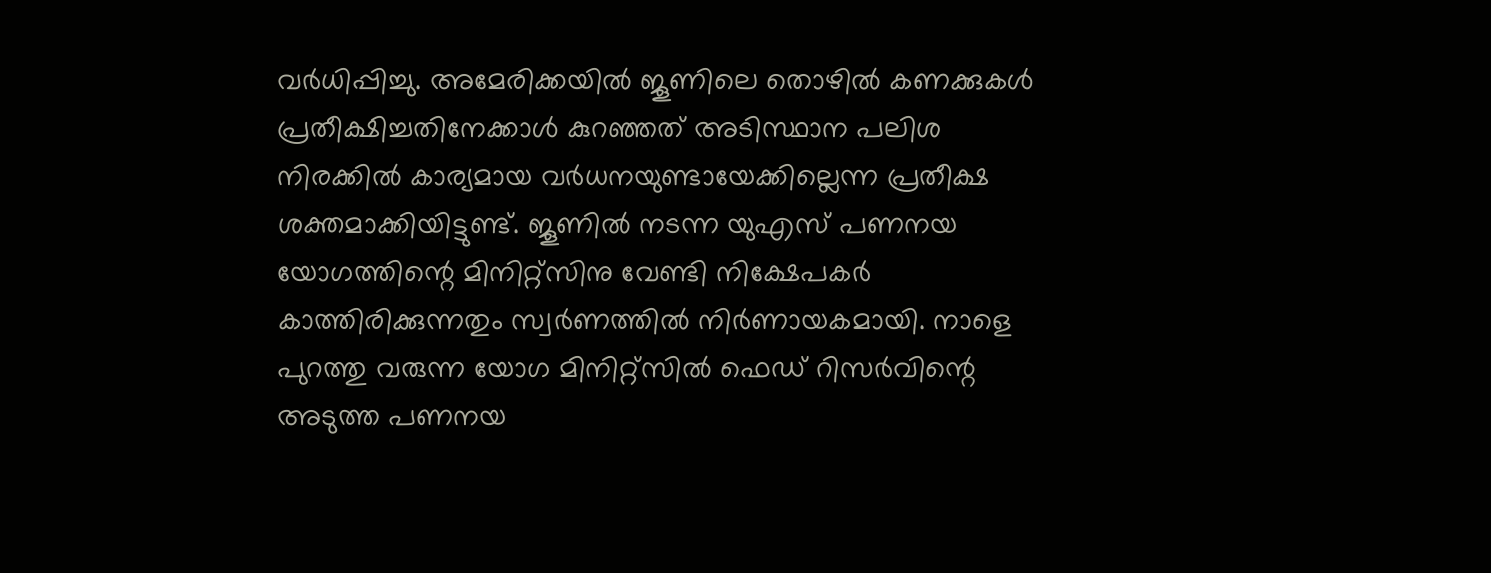വർധിപ്പിച്ചു. അമേരിക്കയിൽ ജൂണിലെ തൊഴിൽ കണക്കുകൾ പ്രതീക്ഷിച്ചതിനേക്കാൾ കുറഞ്ഞത് അടിസ്ഥാന പലിശ നിരക്കിൽ കാര്യമായ വർധനയുണ്ടായേക്കില്ലെന്ന പ്രതീക്ഷ ശക്തമാക്കിയിട്ടുണ്ട്. ജൂണിൽ നടന്ന യുഎസ് പണനയ യോഗത്തിന്റെ മിനിറ്റ്സിനു വേണ്ടി നിക്ഷേപകർ കാത്തിരിക്കുന്നതും സ്വർണത്തിൽ നിർണായകമായി. നാളെ പുറത്തു വരുന്ന യോഗ മിനിറ്റ്സിൽ ഫെഡ് റിസർവിന്റെ അടുത്ത പണനയ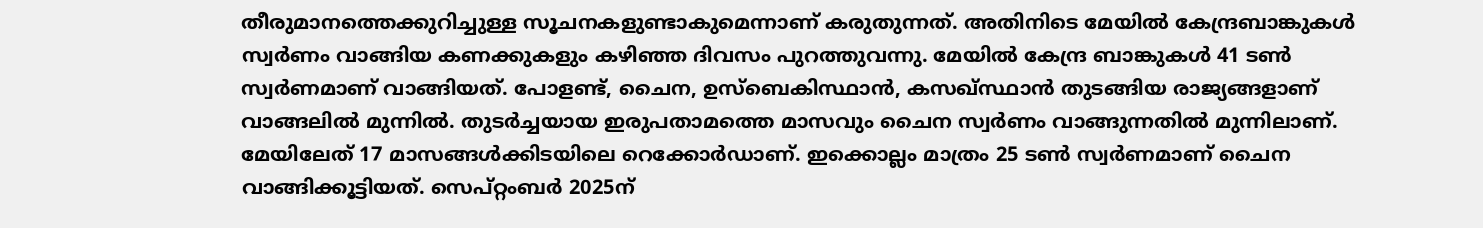തീരുമാനത്തെക്കുറിച്ചുള്ള സൂചനകളുണ്ടാകുമെന്നാണ് കരുതുന്നത്. അതിനിടെ മേയിൽ കേന്ദ്രബാങ്കുകൾ സ്വർണം വാങ്ങിയ കണക്കുകളും കഴിഞ്ഞ ദിവസം പുറത്തുവന്നു. മേയിൽ കേന്ദ്ര ബാങ്കുകൾ 41 ടൺ സ്വർണമാണ് വാങ്ങിയത്. പോളണ്ട്, ചൈന, ഉസ്ബെകിസ്ഥാൻ, കസഖ്സ്ഥാൻ തുടങ്ങിയ രാജ്യങ്ങളാണ് വാങ്ങലിൽ മുന്നിൽ. തുടർച്ചയായ ഇരുപതാമത്തെ മാസവും ചൈന സ്വർണം വാങ്ങുന്നതിൽ മുന്നിലാണ്. മേയിലേത് 17 മാസങ്ങൾക്കിടയിലെ റെക്കോർഡാണ്. ഇക്കൊല്ലം മാത്രം 25 ടൺ സ്വർണമാണ് ചൈന വാങ്ങിക്കൂട്ടിയത്. സെപ്റ്റംബർ 2025ന്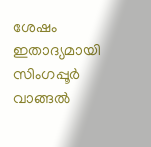ശേഷം ഇതാദ്യമായി സിംഗപ്പൂർ വാങ്ങൽ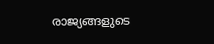രാജ്യങ്ങളുടെ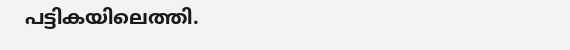പട്ടികയിലെത്തി.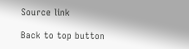Source link

Back to top button